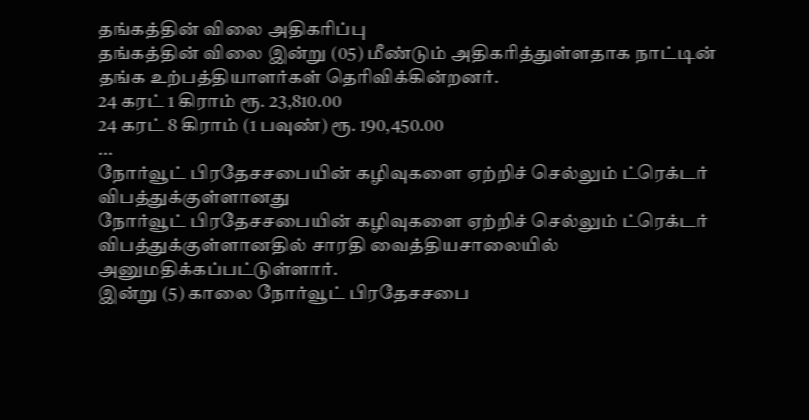தங்கத்தின் விலை அதிகரிப்பு
தங்கத்தின் விலை இன்று (05) மீண்டும் அதிகரித்துள்ளதாக நாட்டின் தங்க உற்பத்தியாளர்கள் தெரிவிக்கின்றனர்.
24 கரட் 1 கிராம் ரூ. 23,810.00
24 கரட் 8 கிராம் (1 பவுண்) ரூ. 190,450.00
...
நோர்வூட் பிரதேசசபையின் கழிவுகளை ஏற்றிச் செல்லும் ட்ரெக்டர் விபத்துக்குள்ளானது
நோர்வூட் பிரதேசசபையின் கழிவுகளை ஏற்றிச் செல்லும் ட்ரெக்டர் விபத்துக்குள்ளானதில் சாரதி வைத்தியசாலையில் அனுமதிக்கப்பட்டுள்ளார்.
இன்று (5) காலை நோர்வூட் பிரதேசசபை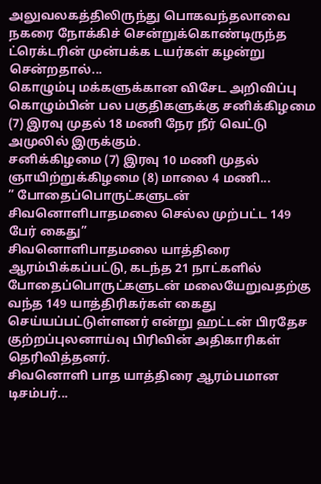அலுவலகத்திலிருந்து பொகவந்தலாவை நகரை நோக்கிச் சென்றுக்கொண்டிருந்த ட்ரெக்டரின் முன்பக்க டயர்கள் கழன்று சென்றதால்...
கொழும்பு மக்களுக்கான விசேட அறிவிப்பு
கொழும்பின் பல பகுதிகளுக்கு சனிக்கிழமை (7) இரவு முதல் 18 மணி நேர நீர் வெட்டு அமுலில் இருக்கும்.
சனிக்கிழமை (7) இரவு 10 மணி முதல் ஞாயிற்றுக்கிழமை (8) மாலை 4 மணி...
” போதைப்பொருட்களுடன் சிவனொளிபாதமலை செல்ல முற்பட்ட 149 பேர் கைது”
சிவனொளிபாதமலை யாத்திரை ஆரம்பிக்கப்பட்டு, கடந்த 21 நாட்களில் போதைப்பொருட்களுடன் மலையேறுவதற்கு வந்த 149 யாத்திரிகர்கள் கைது செய்யப்பட்டுள்ளனர் என்று ஹட்டன் பிரதேச குற்றப்புலனாய்வு பிரிவின் அதிகாரிகள் தெரிவித்தனர்.
சிவனொளி பாத யாத்திரை ஆரம்பமான டிசம்பர்...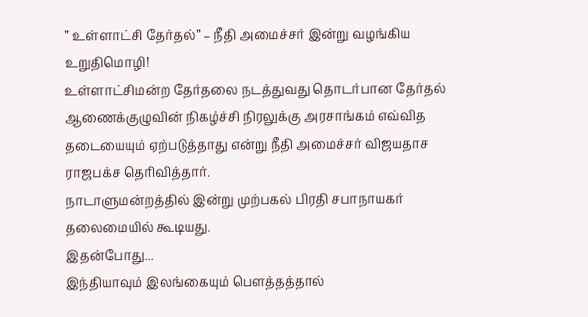” உள்ளாட்சி தேர்தல்” – நீதி அமைச்சர் இன்று வழங்கிய உறுதிமொழி!
உள்ளாட்சிமன்ற தேர்தலை நடத்துவது தொடர்பான தேர்தல் ஆணைக்குழுவின் நிகழ்ச்சி நிரலுக்கு அரசாங்கம் எவ்வித தடையையும் ஏற்படுத்தாது என்று நீதி அமைச்சர் விஜயதாச ராஜபக்ச தெரிவித்தார்.
நாடாளுமன்றத்தில் இன்று முற்பகல் பிரதி சபாநாயகர் தலைமையில் கூடியது.
இதன்போது...
இந்தியாவும் இலங்கையும் பௌத்தத்தால்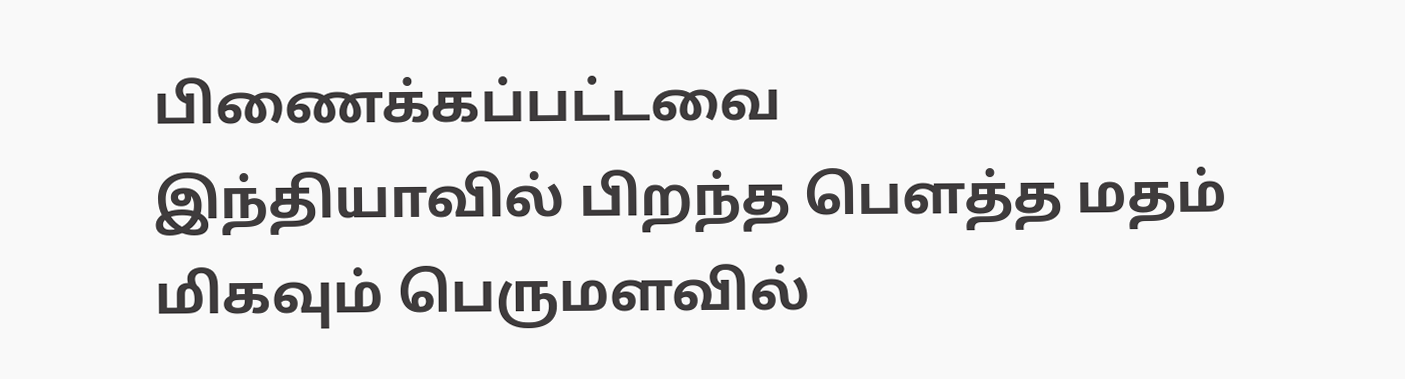பிணைக்கப்பட்டவை
இந்தியாவில் பிறந்த பௌத்த மதம் மிகவும் பெருமளவில்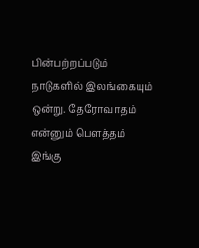பின்பற்றப்படும் நாடுகளில் இலங்கையும் ஒன்று. தேரோவாதம் என்னும் பௌத்தம் இங்கு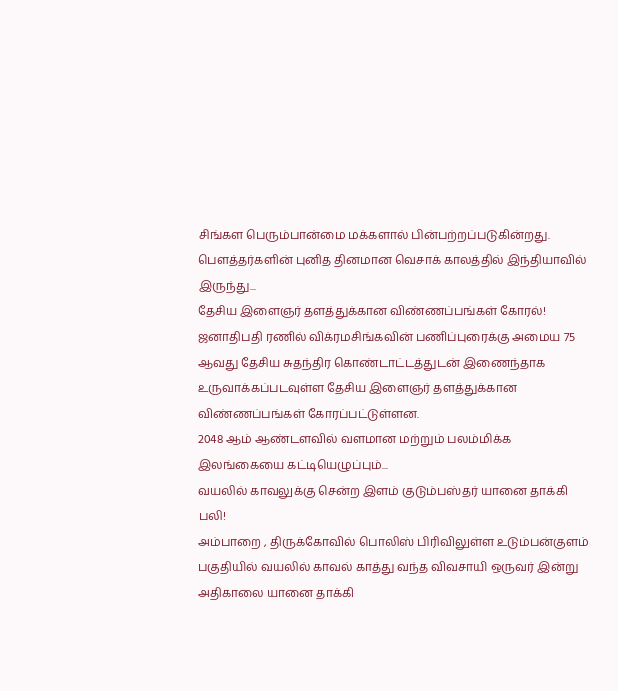சிங்கள பெரும்பான்மை மக்களால் பின்பற்றப்படுகின்றது.
பௌத்தர்களின் புனித தினமான வெசாக் காலத்தில் இந்தியாவில் இருந்து...
தேசிய இளைஞர் தளத்துக்கான விண்ணப்பங்கள் கோரல்!
ஜனாதிபதி ரணில் விக்ரமசிங்கவின் பணிப்புரைக்கு அமைய 75 ஆவது தேசிய சுதந்திர கொண்டாட்டத்துடன் இணைந்தாக உருவாக்கப்படவுள்ள தேசிய இளைஞர் தளத்துக்கான விண்ணப்பங்கள் கோரப்பட்டுள்ளன.
2048 ஆம் ஆண்டளவில் வளமான மற்றும் பலம்மிக்க இலங்கையை கட்டியெழுப்பும்...
வயலில் காவலுக்கு சென்ற இளம் குடும்பஸ்தர் யானை தாக்கி பலி!
அம்பாறை , திருக்கோவில் பொலிஸ் பிரிவிலுள்ள உடும்பன்குளம் பகுதியில் வயலில் காவல் காத்து வந்த விவசாயி ஒருவர் இன்று அதிகாலை யானை தாக்கி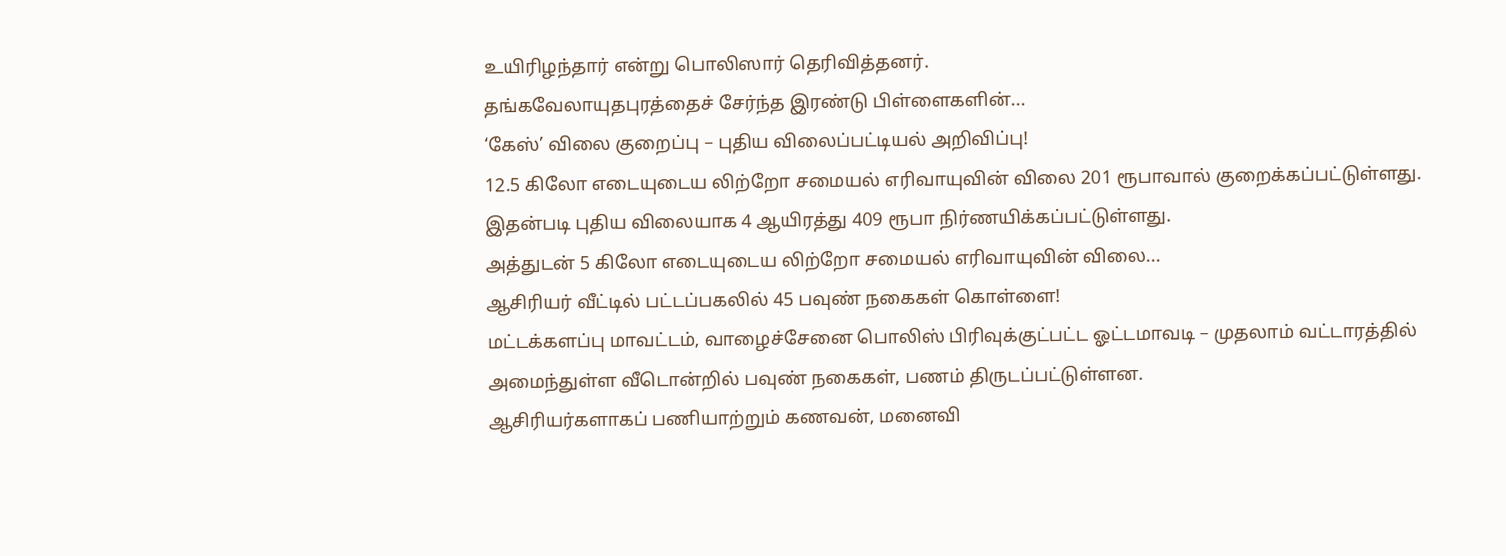உயிரிழந்தார் என்று பொலிஸார் தெரிவித்தனர்.
தங்கவேலாயுதபுரத்தைச் சேர்ந்த இரண்டு பிள்ளைகளின்...
‘கேஸ்’ விலை குறைப்பு – புதிய விலைப்பட்டியல் அறிவிப்பு!
12.5 கிலோ எடையுடைய லிற்றோ சமையல் எரிவாயுவின் விலை 201 ரூபாவால் குறைக்கப்பட்டுள்ளது.
இதன்படி புதிய விலையாக 4 ஆயிரத்து 409 ரூபா நிர்ணயிக்கப்பட்டுள்ளது.
அத்துடன் 5 கிலோ எடையுடைய லிற்றோ சமையல் எரிவாயுவின் விலை...
ஆசிரியர் வீட்டில் பட்டப்பகலில் 45 பவுண் நகைகள் கொள்ளை!
மட்டக்களப்பு மாவட்டம், வாழைச்சேனை பொலிஸ் பிரிவுக்குட்பட்ட ஓட்டமாவடி – முதலாம் வட்டாரத்தில் அமைந்துள்ள வீடொன்றில் பவுண் நகைகள், பணம் திருடப்பட்டுள்ளன.
ஆசிரியர்களாகப் பணியாற்றும் கணவன், மனைவி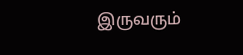இருவரும்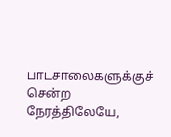பாடசாலைகளுக்குச் சென்ற நேரத்திலேயே,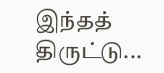இந்தத் திருட்டு...